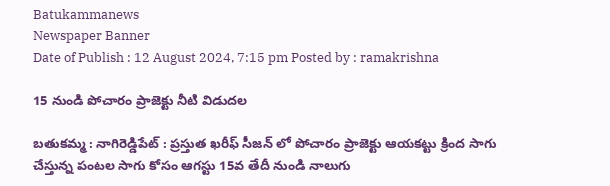Batukammanews
Newspaper Banner
Date of Publish : 12 August 2024, 7:15 pm Posted by : ramakrishna

15 నుండి పోచారం ప్రాజెక్టు నీటి విడుదల

బతుకమ్మ : నాగిరెడ్డిపేట్ : ప్రస్తుత ఖరీఫ్ సీజన్ లో పోచారం ప్రాజెక్టు ఆయకట్టు క్రింద సాగు చేస్తున్న పంటల సాగు కోసం ఆగస్టు 15వ తేదీ నుండి నాలుగు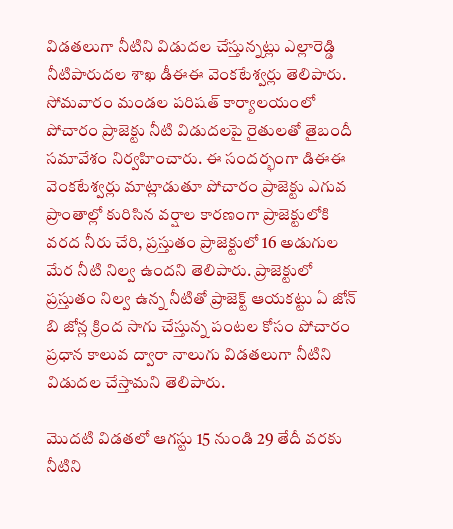విడతలుగా నీటిని విడుదల చేస్తున్నట్లు ఎల్లారెడ్డి నీటిపారుదల శాఖ డీఈఈ వెంకటేశ్వర్లు తెలిపారు. సోమవారం మండల పరిషత్ కార్యాలయంలో పోచారం ప్రాజెక్టు నీటి విడుదలపై రైతులతో తైబందీ సమావేశం నిర్వహించారు. ఈ సందర్భంగా డిఈఈ వెంకటేశ్వర్లు మాట్లాడుతూ పోచారం ప్రాజెక్టు ఎగువ ప్రాంతాల్లో కురిసిన వర్షాల కారణంగా ప్రాజెక్టులోకి వరద నీరు చేరి, ప్రస్తుతం ప్రాజెక్టులో 16 అడుగుల మేర నీటి నిల్వ ఉందని తెలిపారు. ప్రాజెక్టులో ప్రస్తుతం నిల్వ ఉన్న నీటితో ప్రాజెక్ట్ ఆయకట్టు ఏ జోన్ బి జోన్ల క్రింద సాగు చేస్తున్న పంటల కోసం పోచారం ప్రధాన కాలువ ద్వారా నాలుగు విడతలుగా నీటిని విడుదల చేస్తామని తెలిపారు.

మొదటి విడతలో ఆగస్టు 15 నుండి 29 తేదీ వరకు నీటిని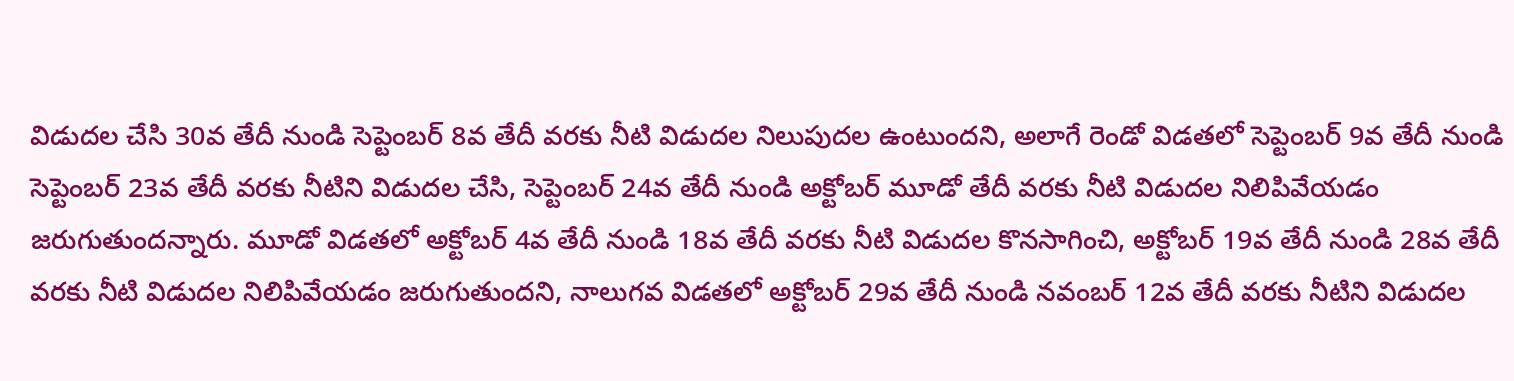విడుదల చేసి 30వ తేదీ నుండి సెప్టెంబర్ 8వ తేదీ వరకు నీటి విడుదల నిలుపుదల ఉంటుందని, అలాగే రెండో విడతలో సెప్టెంబర్ 9వ తేదీ నుండి సెప్టెంబర్ 23వ తేదీ వరకు నీటిని విడుదల చేసి, సెప్టెంబర్ 24వ తేదీ నుండి అక్టోబర్ మూడో తేదీ వరకు నీటి విడుదల నిలిపివేయడం జరుగుతుందన్నారు. మూడో విడతలో అక్టోబర్ 4వ తేదీ నుండి 18వ తేదీ వరకు నీటి విడుదల కొనసాగించి, అక్టోబర్ 19వ తేదీ నుండి 28వ తేదీ వరకు నీటి విడుదల నిలిపివేయడం జరుగుతుందని, నాలుగవ విడతలో అక్టోబర్ 29వ తేదీ నుండి నవంబర్ 12వ తేదీ వరకు నీటిని విడుదల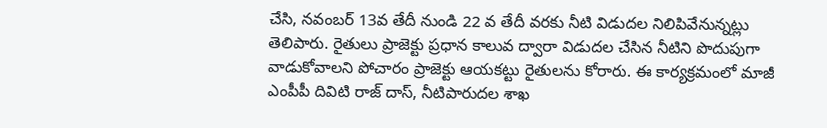చేసి, నవంబర్ 13వ తేదీ నుండి 22 వ తేదీ వరకు నీటి విడుదల నిలిపివేనున్నట్లు తెలిపారు. రైతులు ప్రాజెక్టు ప్రధాన కాలువ ద్వారా విడుదల చేసిన నీటిని పొదుపుగా వాడుకోవాలని పోచారం ప్రాజెక్టు ఆయకట్టు రైతులను కోరారు. ఈ కార్యక్రమంలో మాజీ ఎంపీపీ దివిటి రాజ్ దాస్, నీటిపారుదల శాఖ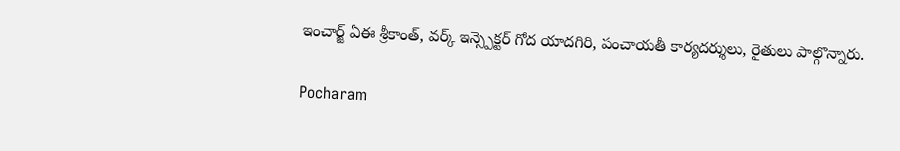ఇంచార్జ్ ఏఈ శ్రీకాంత్, వర్క్ ఇన్స్పెక్టర్ గోద యాదగిరి, పంచాయతీ కార్యదర్శులు, రైతులు పాల్గొన్నారు.

Pocharam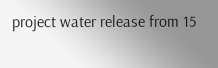project water release from 15